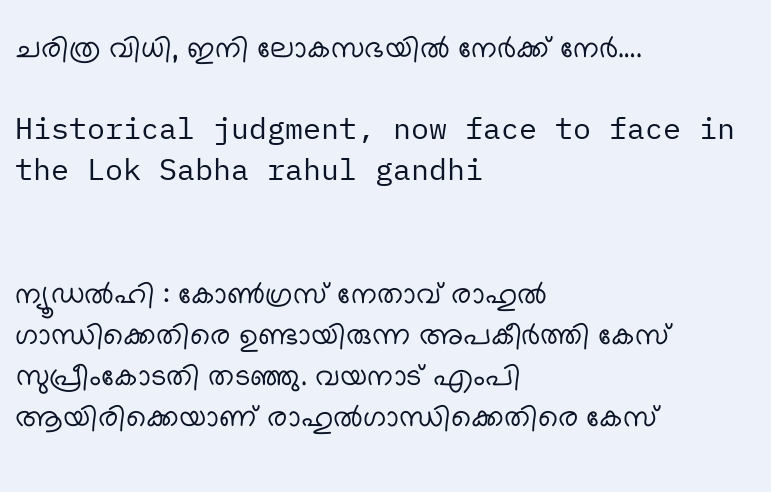ചരിത്ര വിധി, ഇനി ലോകസഭയിൽ നേർക്ക് നേർ….

Historical judgment, now face to face in the Lok Sabha rahul gandhi


ന്യൂഡൽഹി : കോൺഗ്രസ് നേതാവ് രാഹുൽ ഗാന്ധിക്കെതിരെ ഉണ്ടായിരുന്ന അപകീർത്തി കേസ് സുപ്രീംകോടതി തടഞ്ഞു. വയനാട് എംപി ആയിരിക്കെയാണ് രാഹുൽഗാന്ധിക്കെതിരെ കേസ്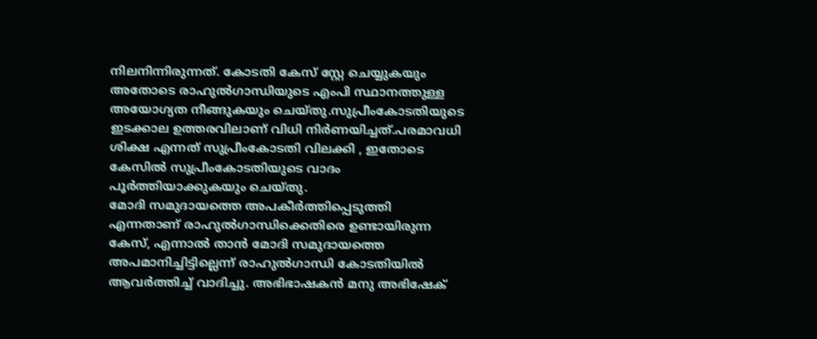നിലനിന്നിരുന്നത്. കോടതി കേസ് സ്റ്റേ ചെയ്യുകയും അതോടെ രാഹുൽഗാന്ധിയുടെ എംപി സ്ഥാനത്തുള്ള അയോഗ്യത നീങ്ങുകയും ചെയ്തു.സുപ്രീംകോടതിയുടെ ഇടക്കാല ഉത്തരവിലാണ് വിധി നിർണയിച്ചത്.പരമാവധി ശിക്ഷ എന്നത് സുപ്രീംകോടതി വിലക്കി , ഇതോടെ കേസിൽ സുപ്രീംകോടതിയുടെ വാദം പൂർത്തിയാക്കുകയും ചെയ്തു.
മോദി സമുദായത്തെ അപകീർത്തിപ്പെടുത്തി എന്നതാണ് രാഹുൽഗാന്ധിക്കെതിരെ ഉണ്ടായിരുന്ന കേസ്, എന്നാൽ താൻ മോദി സമുദായത്തെ അപമാനിച്ചിട്ടില്ലെന്ന് രാഹുൽഗാന്ധി കോടതിയിൽ ആവർത്തിച്ച് വാദിച്ചു. അഭിഭാഷകൻ മനു അഭിഷേക്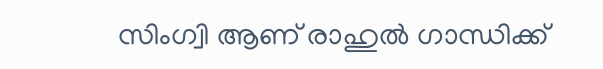സിംഗ്വി ആണ് രാഹുൽ ഗാന്ധിക്ക്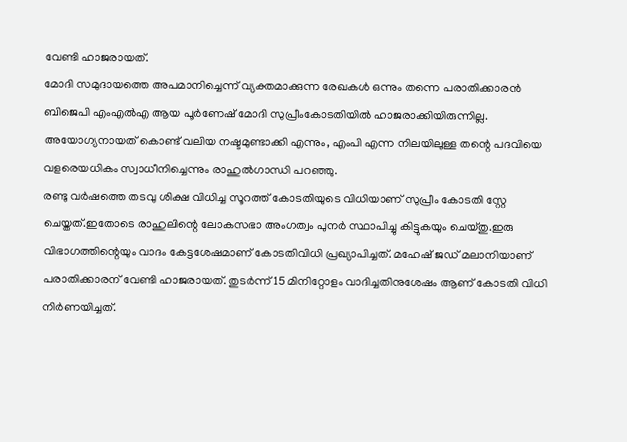വേണ്ടി ഹാജരായത്.
മോദി സമുദായത്തെ അപമാനിച്ചെന്ന് വ്യക്തമാക്കുന്ന രേഖകൾ ഒന്നും തന്നെ പരാതിക്കാരൻ ബിജെപി എംഎൽഎ ആയ പൂർണേഷ് മോദി സുപ്രീംകോടതിയിൽ ഹാജരാക്കിയിരുന്നില്ല. അയോഗ്യനായത് കൊണ്ട് വലിയ നഷ്ടമുണ്ടാക്കി എന്നും, എംപി എന്ന നിലയിലുള്ള തന്റെ പദവിയെ വളരെയധികം സ്വാധീനിച്ചെന്നും രാഹുൽഗാന്ധി പറഞ്ഞു.
രണ്ടു വർഷത്തെ തടവു ശിക്ഷ വിധിച്ച സൂറത്ത് കോടതിയുടെ വിധിയാണ് സുപ്രീം കോടതി സ്റ്റേ ചെയ്തത്.ഇതോടെ രാഹുലിന്റെ ലോകസഭാ അംഗത്വം പുനർ സ്ഥാപിച്ചു കിട്ടുകയും ചെയ്തു.ഇരു വിഭാഗത്തിന്റെയും വാദം കേട്ടശേഷമാണ് കോടതിവിധി പ്രഖ്യാപിച്ചത്. മഹേഷ് ജഡ് മലാനിയാണ് പരാതിക്കാരന് വേണ്ടി ഹാജരായത്. തുടർന്ന് 15 മിനിറ്റോളം വാദിച്ചതിനുശേഷം ആണ് കോടതി വിധി നിർണയിച്ചത്.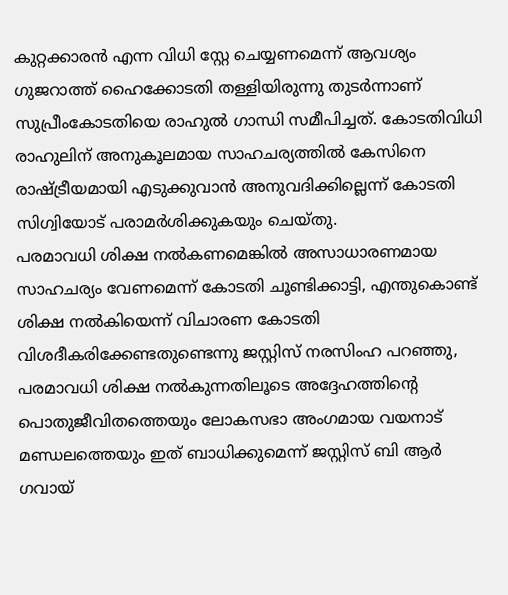കുറ്റക്കാരൻ എന്ന വിധി സ്റ്റേ ചെയ്യണമെന്ന് ആവശ്യം ഗുജറാത്ത് ഹൈക്കോടതി തള്ളിയിരുന്നു തുടർന്നാണ് സുപ്രീംകോടതിയെ രാഹുൽ ഗാന്ധി സമീപിച്ചത്. കോടതിവിധി രാഹുലിന് അനുകൂലമായ സാഹചര്യത്തിൽ കേസിനെ രാഷ്ട്രീയമായി എടുക്കുവാൻ അനുവദിക്കില്ലെന്ന് കോടതി സിഗ്വിയോട് പരാമർശിക്കുകയും ചെയ്തു.
പരമാവധി ശിക്ഷ നൽകണമെങ്കിൽ അസാധാരണമായ സാഹചര്യം വേണമെന്ന് കോടതി ചൂണ്ടിക്കാട്ടി, എന്തുകൊണ്ട് ശിക്ഷ നൽകിയെന്ന് വിചാരണ കോടതി വിശദീകരിക്കേണ്ടതുണ്ടെന്നു ജസ്റ്റിസ് നരസിംഹ പറഞ്ഞു, പരമാവധി ശിക്ഷ നൽകുന്നതിലൂടെ അദ്ദേഹത്തിന്റെ പൊതുജീവിതത്തെയും ലോകസഭാ അംഗമായ വയനാട് മണ്ഡലത്തെയും ഇത് ബാധിക്കുമെന്ന് ജസ്റ്റിസ് ബി ആർ ഗവായ്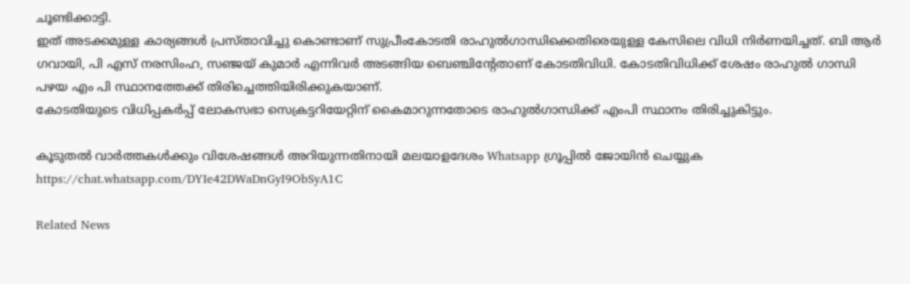ചൂണ്ടിക്കാട്ടി.
ഇത് അടക്കമുള്ള കാര്യങ്ങൾ പ്രസ്താവിച്ചു കൊണ്ടാണ് സുപ്രീംകോടതി രാഹുൽഗാന്ധിക്കെതിരെയുള്ള കേസിലെ വിധി നിർണയിച്ചത്. ബി ആര്‍ ഗവായി, പി എസ് നരസിംഹ, സഞ്ജയ് കുമാർ എന്നിവർ അടങ്ങിയ ബെഞ്ചിന്റേതാണ് കോടതിവിധി. കോടതിവിധിക്ക് ശേഷം രാഹുൽ ഗാന്ധി പഴയ എം പി സ്ഥാനത്തേക്ക് തിരിച്ചെത്തിയിരിക്കുകയാണ്.
കോടതിയുടെ വിധിപ്പകർപ്പ് ലോകസഭാ സെക്രട്ടറിയേറ്റിന് കൈമാറുന്നതോടെ രാഹുൽഗാന്ധിക്ക് എംപി സ്ഥാനം തിരിച്ചുകിട്ടും.

കൂടുതൽ വാർത്തകൾക്കും വിശേഷങ്ങൾ അറിയുന്നതിനായി മലയാളദേശം Whatsapp ഗ്രൂപ്പിൽ ജോയിൻ ചെയ്യുക https://chat.whatsapp.com/DYIe42DWaDnGyI9ObSyA1C

Related News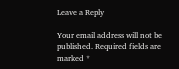Leave a Reply

Your email address will not be published. Required fields are marked *